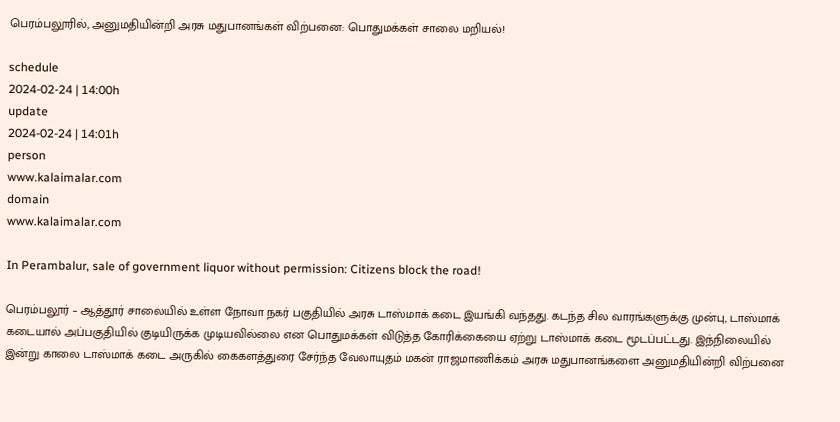பெரம்பலூரில், அனுமதியின்றி அரசு மதுபானங்கள் விற்பனை: பொதுமக்கள் சாலை மறியல்!

schedule
2024-02-24 | 14:00h
update
2024-02-24 | 14:01h
person
www.kalaimalar.com
domain
www.kalaimalar.com

In Perambalur, sale of government liquor without permission: Citizens block the road!

பெரம்பலூர் – ஆத்தூர் சாலையில் உள்ள நோவா நகர் பகுதியில் அரசு டாஸ்மாக் கடை இயங்கி வந்தது. கடந்த சில வாரங்களுக்கு முன்பு, டாஸ்மாக் கடையால் அப்பகுதியில் குடியிருக்க முடியவில்லை என பொதுமக்கள் விடுத்த கோரிக்கையை ஏற்று டாஸ்மாக் கடை மூடப்பட்டது. இந்நிலையில் இன்று காலை டாஸ்மாக் கடை அருகில் கைகளத்துரை சேர்ந்த வேலாயுதம் மகன் ராஜமாணிக்கம் அரசு மதுபானங்களை அனுமதியின்றி விற்பனை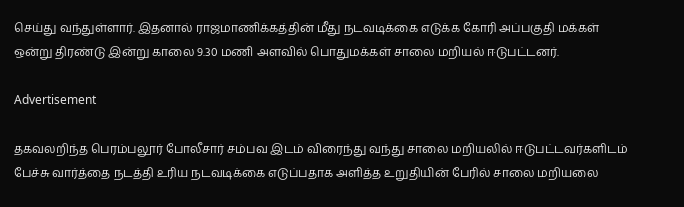செய்து வந்துள்ளார். இதனால் ராஜமாணிக்கத்தின் மீது நடவடிக்கை எடுக்க கோரி அப்பகுதி மக்கள் ஒன்று திரண்டு இன்று காலை 9.30 மணி அளவில் பொதுமக்கள் சாலை மறியல் ஈடுபட்டனர்.

Advertisement

தகவலறிந்த பெரம்பலூர் போலீசார் சம்பவ இடம் விரைந்து வந்து சாலை மறியலில் ஈடுபட்டவர்களிடம் பேச்சு வார்த்தை நடத்தி உரிய நடவடிக்கை எடுப்பதாக அளித்த உறுதியின் பேரில் சாலை மறியலை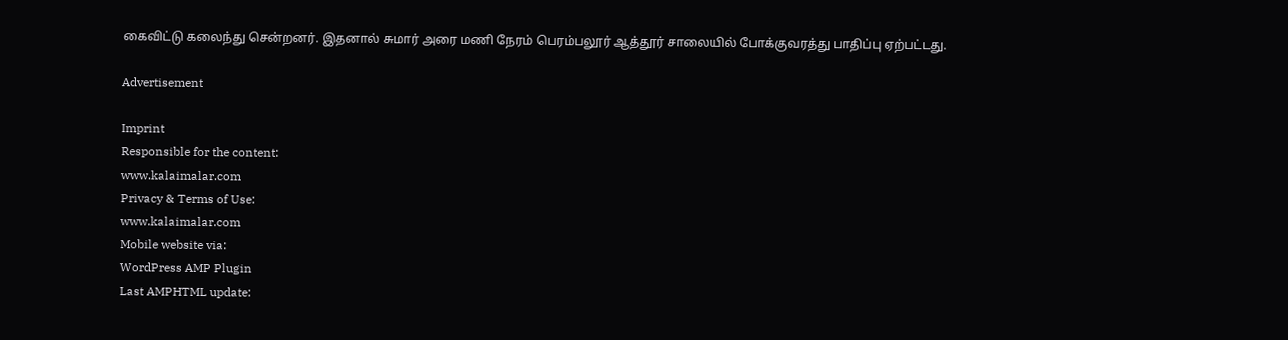கைவிட்டு கலைந்து சென்றனர். இதனால் சுமார் அரை மணி நேரம் பெரம்பலூர் ஆத்தூர் சாலையில் போக்குவரத்து பாதிப்பு ஏற்பட்டது.

Advertisement

Imprint
Responsible for the content:
www.kalaimalar.com
Privacy & Terms of Use:
www.kalaimalar.com
Mobile website via:
WordPress AMP Plugin
Last AMPHTML update: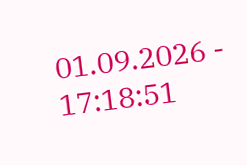01.09.2026 - 17:18:51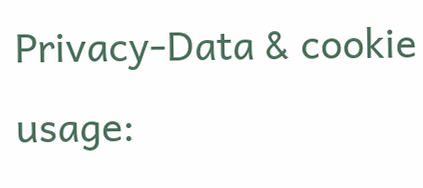Privacy-Data & cookie usage: